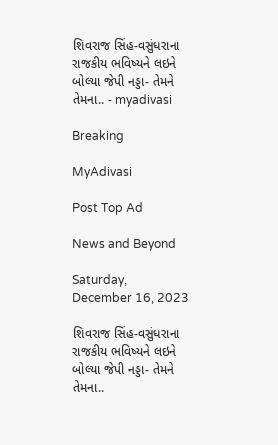શિવરાજ સિંહ-વસુંધરાના રાજકીય ભવિષ્યને લઇને બોલ્યા જેપી નડ્ડા- તેમને તેમના.. - myadivasi

Breaking

MyAdivasi

Post Top Ad

News and Beyond

Saturday, December 16, 2023

શિવરાજ સિંહ-વસુંધરાના રાજકીય ભવિષ્યને લઇને બોલ્યા જેપી નડ્ડા- તેમને તેમના..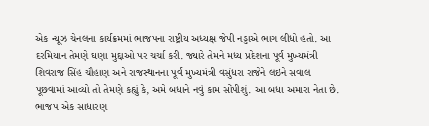એક ન્યૂઝ ચેનલના કાર્યક્રમમાં ભાજપના રાષ્ટ્રીય અધ્યક્ષ જેપી નડ્ડાએ ભાગ લીધો હતો. આ દરમિયાન તેમણે ઘણા મુદ્દાઓ પર ચર્ચા કરી. જ્યારે તેમને મધ્ય પ્રદેશના પૂર્વ મુખ્યમંત્રી શિવરાજ સિંહ ચૌહાણ અને રાજસ્થાનના પૂર્વ મુખ્યમંત્રી વસુંધરા રાજેને લઇને સવાલ પૂછવામાં આવ્યો તો તેમણે કહ્યું કે, અમે બધાને નવું કામ સોંપીશું. આ બધા અમારા નેતા છે. ભાજપ એક સાધારણ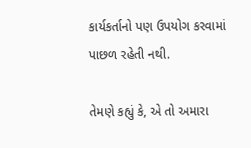કાર્યકર્તાનો પણ ઉપયોગ કરવામાં પાછળ રહેતી નથી.

તેમણે કહ્યું કે, એ તો અમારા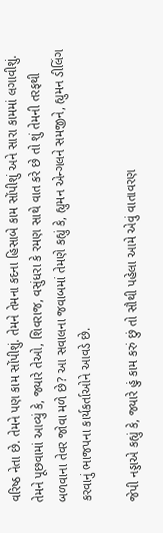વરિષ્ઠ નેતા છે. તેમને પણ કામ સોંપીશું. તેમને તેમના કદના હિસાબે કામ સોંપીશું અને સારા કામમાં લગાવીશું. તેમને પૂછવામાં આવ્યું કે, જ્યારે તેઓ, શિવરાજ, વસુંધરા કે રમણ સાથે વાત કરે છે તો શું તેમની તરફથી બળવાના તેવર જોવા મળે છે? આ સવાલના જવાબમાં તેમણે કહ્યું કે, હ્યુમન એન્ગલને સમજીને, હ્યુમન ડીલિંગ કરવાનું ભાજપના કાર્યકર્તાઓને આવડે છે.

જેપી નડ્ડાએ કહ્યું કે, જ્યારે હું કામ કરું છું તો સૌથી પહેલા આમે એવું વાતાવરણ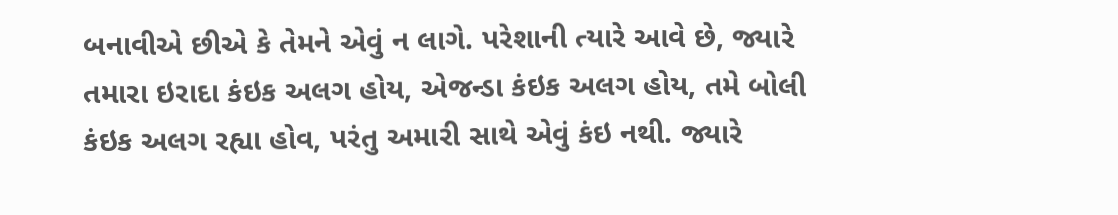બનાવીએ છીએ કે તેમને એવું ન લાગે. પરેશાની ત્યારે આવે છે, જ્યારે તમારા ઇરાદા કંઇક અલગ હોય, એજન્ડા કંઇક અલગ હોય, તમે બોલી કંઇક અલગ રહ્યા હોવ, પરંતુ અમારી સાથે એવું કંઇ નથી. જ્યારે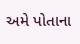અમે પોતાના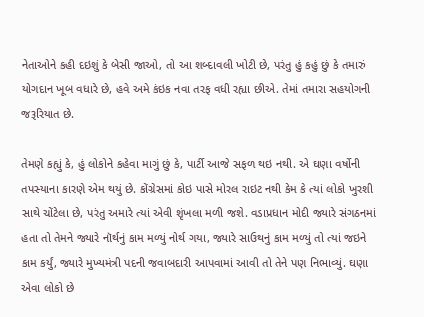નેતાઓને કહી દઇશું કે બેસી જાઓ, તો આ શબ્દાવલી ખોટી છે, પરંતુ હું કહું છું કે તમારું યોગદાન ખૂબ વધારે છે, હવે અમે કંઇક નવા તરફ વધી રહ્યા છીએ. તેમાં તમારા સહયોગની જરૂરિયાત છે.

તેમણે કહ્યું કે, હું લોકોને કહેવા માગું છું કે, પાર્ટી આજે સફળ થઇ નથી. એ ઘણા વર્ષોની તપસ્યાના કારણે એમ થયું છે. કોંગ્રેસમાં કોઇ પાસે મોરલ રાઇટ નથી કેમ કે ત્યાં લોકો ખુરશી સાથે ચોંટેલા છે, પરંતુ અમારે ત્યાં એવી શૃંખલા મળી જશે. વડાપ્રધાન મોદી જ્યારે સંગઠનમાં હતા તો તેમને જ્યારે નૉર્થનું કામ મળ્યું નોર્થ ગયા, જ્યારે સાઉથનું કામ મળ્યું તો ત્યાં જઇને કામ કર્યું, જ્યારે મુખ્યમંત્રી પદની જવાબદારી આપવામાં આવી તો તેને પણ નિભાવ્યું. ઘણા એવા લોકો છે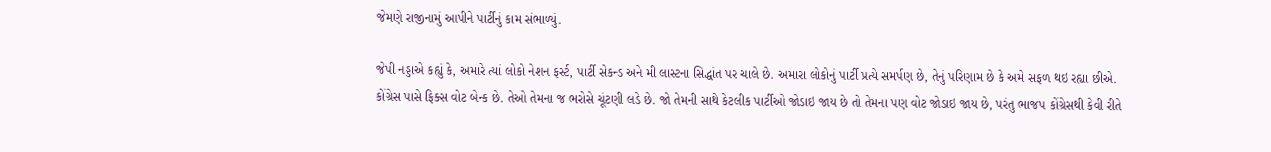જેમણે રાજીનામું આપીને પાર્ટીનું કામ સંભાળ્યું.

જેપી નડ્ડાએ કહ્યું કે, અમારે ત્યાં લોકો નેશન ફર્સ્ટ, પાર્ટી સેકન્ડ અને મી લાસ્ટના સિદ્ધાંત પર ચાલે છે. અમારા લોકોનું પાર્ટી પ્રત્યે સમર્પણ છે, તેનું પરિણામ છે કે અમે સફળ થઇ રહ્યા છીએ. કોંગ્રેસ પાસે ફિક્સ વોટ બેન્ક છે. તેઓ તેમના જ ભરોસે ચૂંટણી લડે છે. જો તેમની સાથે કેટલીક પાર્ટીઓ જોડાઇ જાય છે તો તેમના પણ વોટ જોડાઇ જાય છે, પરંતુ ભાજપ કોંગ્રેસથી કેવી રીતે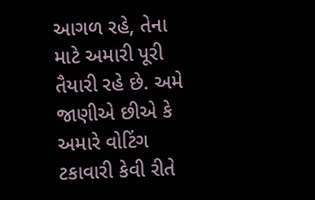આગળ રહે, તેના માટે અમારી પૂરી તૈયારી રહે છે. અમે જાણીએ છીએ કે અમારે વોટિંગ ટકાવારી કેવી રીતે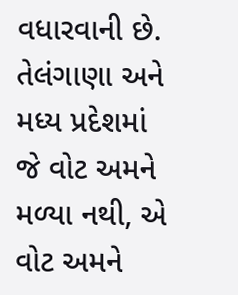વધારવાની છે. તેલંગાણા અને મધ્ય પ્રદેશમાં જે વોટ અમને મળ્યા નથી, એ વોટ અમને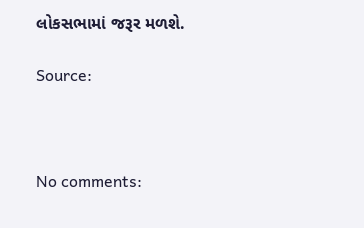લોકસભામાં જરૂર મળશે.

Source:



No comments: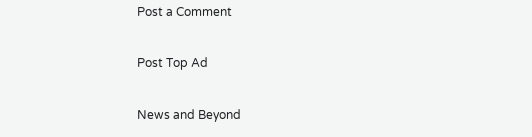Post a Comment

Post Top Ad

News and Beyond